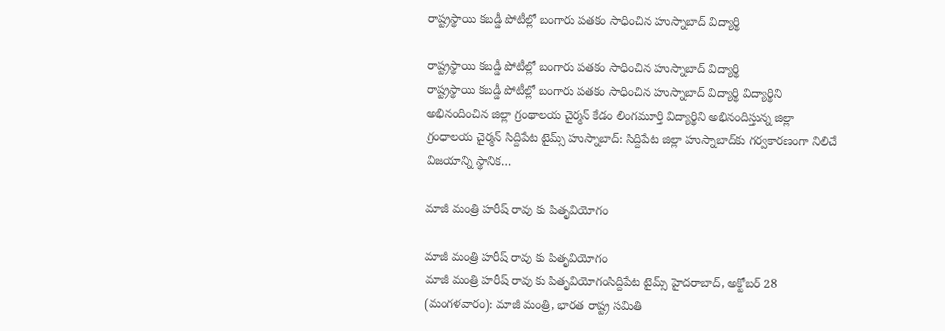రాష్ట్రస్థాయి కబడ్డీ పోటీల్లో బంగారు పతకం సాధించిన హుస్నాబాద్ విద్యార్థి

రాష్ట్రస్థాయి కబడ్డీ పోటీల్లో బంగారు పతకం సాధించిన హుస్నాబాద్ విద్యార్థి
రాష్ట్రస్థాయి కబడ్డీ పోటీల్లో బంగారు పతకం సాధించిన హుస్నాబాద్ విద్యార్థి విద్యార్థిని అభినందించిన జిల్లా గ్రంథాలయ చైర్మన్ కేడం లింగమూర్తి విద్యార్థిని అభినందిస్తున్న జిల్లా గ్రంధాలయ చైర్మన్ సిద్దిపేట టైమ్స్ హుస్నాబాద్: సిద్దిపేట జిల్లా హుస్నాబాద్‌కు గర్వకారణంగా నిలిచే విజయాన్ని స్థానిక…

మాజీ మంత్రి హరీష్ రావు కు పితృవియోగం

మాజీ మంత్రి హరీష్ రావు కు పితృవియోగం
మాజీ మంత్రి హరీష్ రావు కు పితృవియోగంసిద్దిపేట టైమ్స్ హైదరాబాద్, అక్టోబర్ 28 (మంగళవారం): మాజీ మంత్రి, భారత రాష్ట్ర సమితి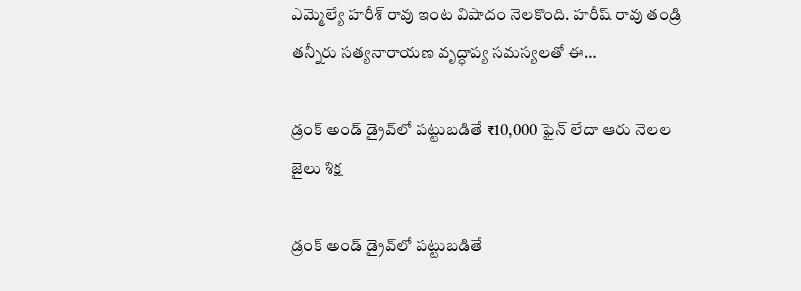ఎమ్మెల్యే హరీశ్ రావు ఇంట విషాదం నెలకొంది. హరీష్ రావు తండ్రి తన్నీరు సత్యనారాయణ వృద్ధాప్య సమస్యలతో ఈ…

డ్రంక్ అండ్ డ్రైవ్‌లో పట్టుబడితే ₹10,000 ఫైన్ లేదా ఆరు నెలల జైలు శిక్ష

డ్రంక్ అండ్ డ్రైవ్‌లో పట్టుబడితే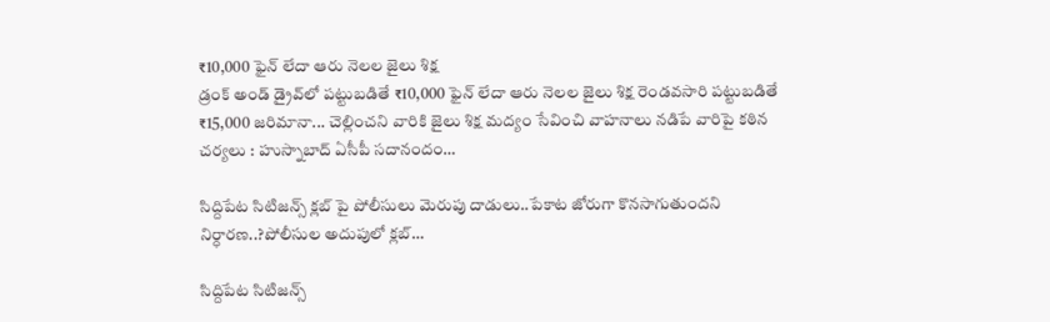₹10,000 ఫైన్ లేదా ఆరు నెలల జైలు శిక్ష
డ్రంక్ అండ్ డ్రైవ్‌లో పట్టుబడితే ₹10,000 ఫైన్ లేదా ఆరు నెలల జైలు శిక్ష రెండవసారి పట్టుబడితే ₹15,000 జరిమానా... చెల్లించని వారికి జైలు శిక్ష మద్యం సేవించి వాహనాలు నడిపే వారిపై కఠిన చర్యలు : హుస్నాబాద్ ఏసీపీ సదానందం…

సిద్దిపేట సిటిజన్స్ క్లబ్ పై పోలీసులు మెరుపు దాడులు..పేకాట జోరుగా కొనసాగుతుందని నిర్ధారణ..?పోలీసుల అదుపులో క్లబ్…

సిద్దిపేట సిటిజన్స్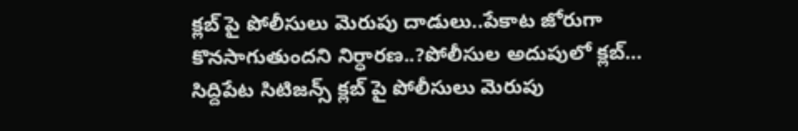క్లబ్ పై పోలీసులు మెరుపు దాడులు..పేకాట జోరుగా కొనసాగుతుందని నిర్ధారణ..?పోలీసుల అదుపులో క్లబ్…
సిద్దిపేట సిటిజన్స్ క్లబ్ పై పోలీసులు మెరుపు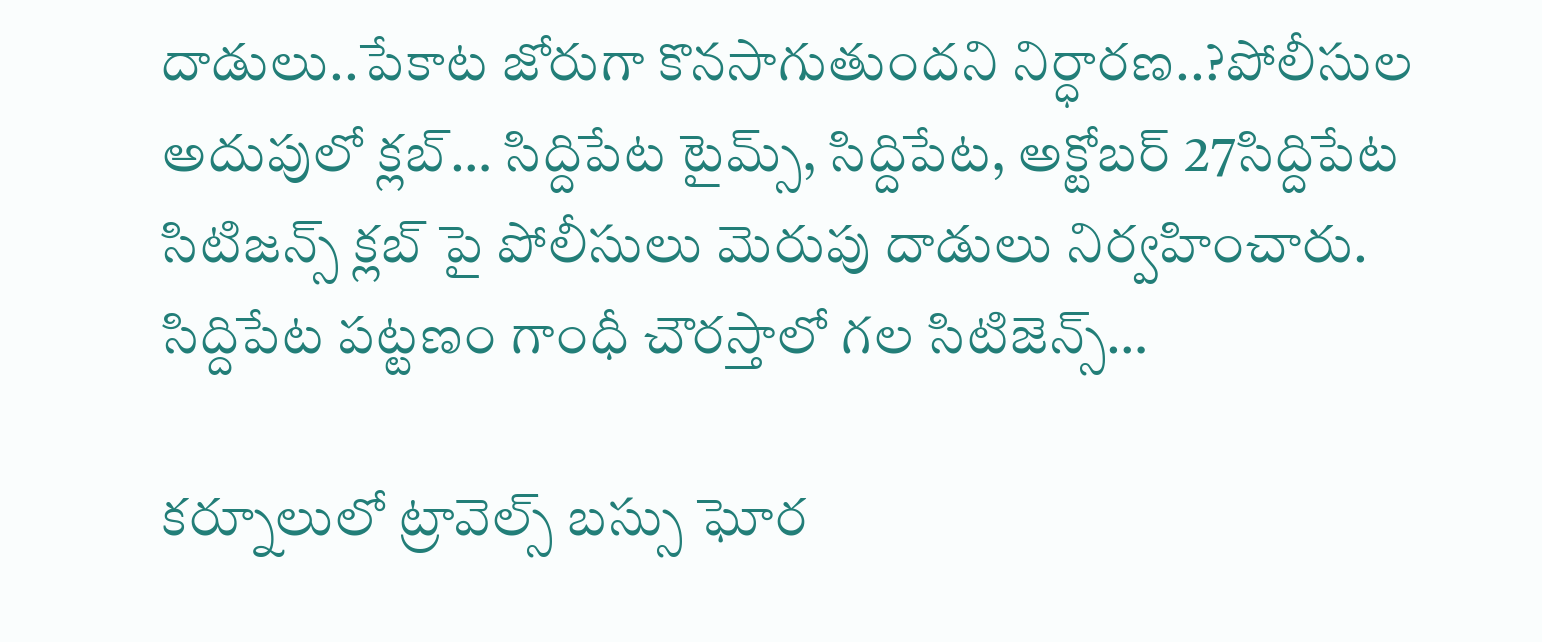దాడులు..పేకాట జోరుగా కొనసాగుతుందని నిర్ధారణ..?పోలీసుల అదుపులో క్లబ్… సిద్దిపేట టైమ్స్, సిద్దిపేట, అక్టోబర్ 27సిద్దిపేట సిటిజన్స్ క్లబ్ పై పోలీసులు మెరుపు దాడులు నిర్వహించారు. సిద్దిపేట పట్టణం గాంధీ చౌరస్తాలో గల సిటిజెన్స్…

కర్నూలులో ట్రావెల్స్‌ బస్సు ఘోర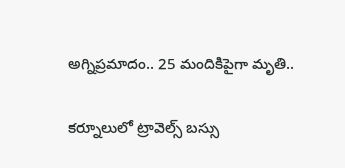అగ్నిప్రమాదం.. 25 మందికిపైగా మృతి..

కర్నూలులో ట్రావెల్స్‌ బస్సు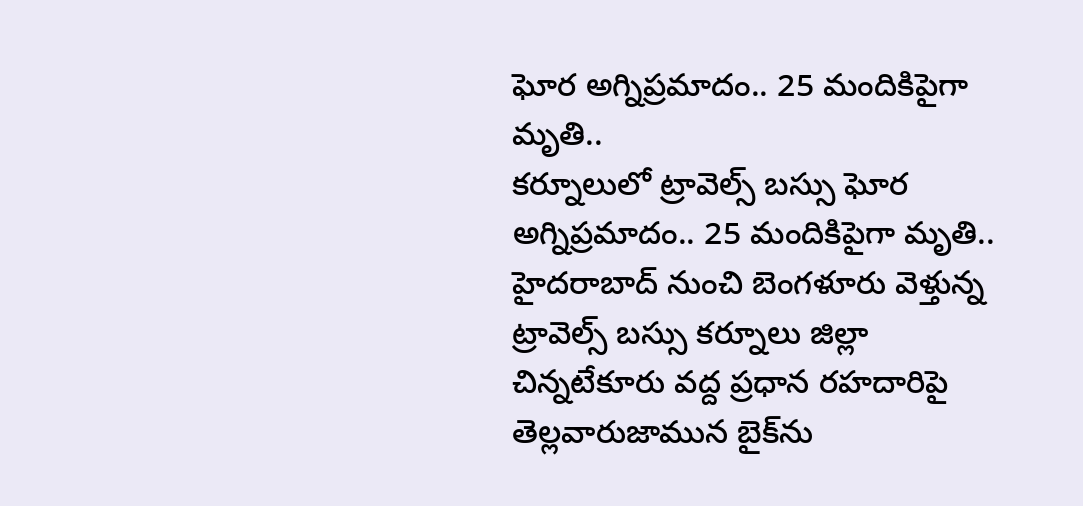ఘోర అగ్నిప్రమాదం.. 25 మందికిపైగా మృతి..
కర్నూలులో ట్రావెల్స్‌ బస్సు ఘోర అగ్నిప్రమాదం.. 25 మందికిపైగా మృతి.. హైదరాబాద్‌ నుంచి బెంగళూరు వెళ్తున్న ట్రావెల్స్‌ బస్సు కర్నూలు జిల్లా చిన్నటేకూరు వద్ద ప్రధాన రహదారిపై తెల్లవారుజామున బైక్‌ను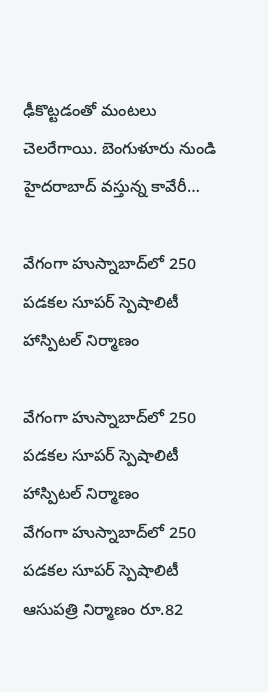ఢీకొట్టడంతో మంటలు చెలరేగాయి. బెంగుళూరు నుండి హైదరాబాద్ వస్తున్న కావేరీ…

వేగంగా హుస్నాబాద్‌లో 250 పడకల సూపర్ స్పెషాలిటీ హాస్పిటల్ నిర్మాణం

వేగంగా హుస్నాబాద్‌లో 250 పడకల సూపర్ స్పెషాలిటీ హాస్పిటల్ నిర్మాణం
వేగంగా హుస్నాబాద్‌లో 250 పడకల సూపర్ స్పెషాలిటీ ఆసుపత్రి నిర్మాణం రూ.82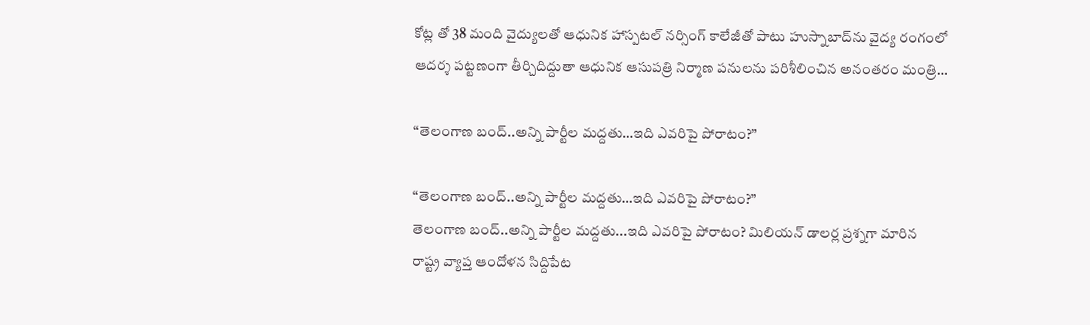కోట్ల తో 38 మంది వైద్యులతో ఆధునిక హాస్పటల్ నర్సింగ్ కాలేజీతో పాటు హుస్నాబాద్‌ను వైద్య రంగంలో ఆదర్శ పట్టణంగా తీర్చిదిద్దుతా ఆధునిక ఆసుపత్రి నిర్మాణ పనులను పరిశీలించిన అనంతరం మంత్రి…

“తెలంగాణ బంద్..అన్ని పార్టీల మద్దతు…ఇది ఎవరిపై పోరాటం?”

“తెలంగాణ బంద్..అన్ని పార్టీల మద్దతు…ఇది ఎవరిపై పోరాటం?”
తెలంగాణ బంద్..అన్ని పార్టీల మద్దతు...ఇది ఎవరిపై పోరాటం? మిలియన్ డాలర్ల ప్రశ్నగా మారిన రాష్ట్ర వ్యాప్త ఆందోళన సిద్దిపేట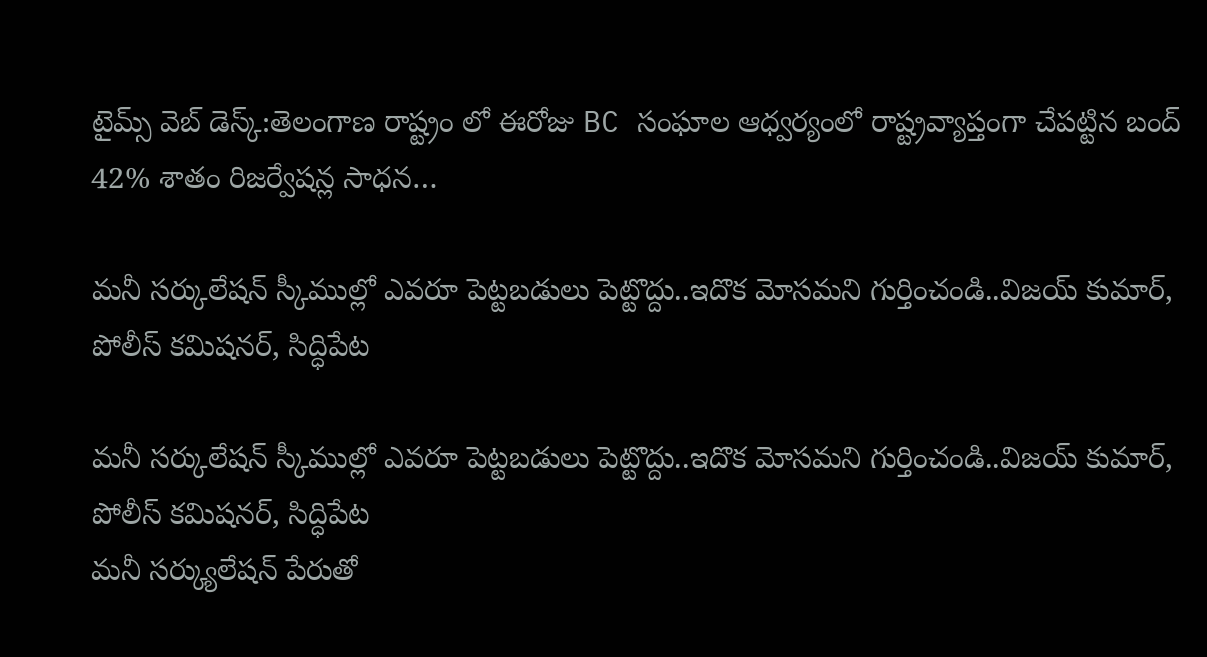టైమ్స్ వెబ్ డెస్క్:తెలంగాణ రాష్ట్రం లో ఈరోజు BC సంఘాల ఆధ్వర్యంలో రాష్ట్రవ్యాప్తంగా చేపట్టిన బంద్ 42% శాతం రిజర్వేషన్ల సాధన…

మనీ సర్కులేషన్ స్కీముల్లో ఎవరూ పెట్టబడులు పెట్టొద్దు..ఇదొక మోసమని గుర్తించండి..విజయ్ కుమార్, పోలీస్ కమిషనర్, సిద్ధిపేట

మనీ సర్కులేషన్ స్కీముల్లో ఎవరూ పెట్టబడులు పెట్టొద్దు..ఇదొక మోసమని గుర్తించండి..విజయ్ కుమార్, పోలీస్ కమిషనర్, సిద్ధిపేట
మనీ సర్క్యులేషన్ పేరుతో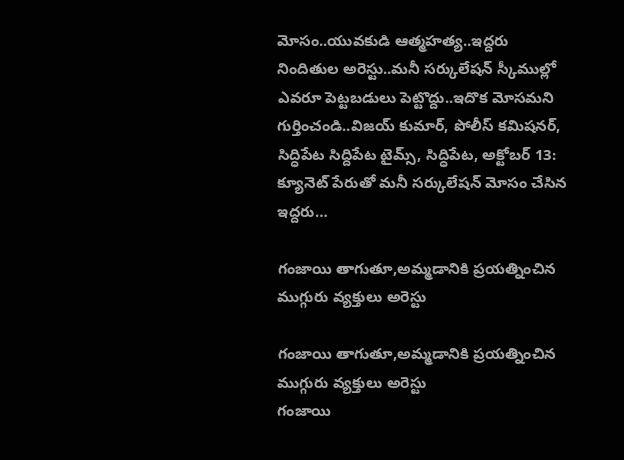మోసం..యువకుడి ఆత్మహత్య..ఇద్దరు నిందితుల అరెస్టు..మనీ సర్కులేషన్ స్కీముల్లో ఎవరూ పెట్టబడులు పెట్టొద్దు..ఇదొక మోసమని గుర్తించండి..విజయ్ కుమార్, పోలీస్ కమిషనర్, సిద్ధిపేట సిద్దిపేట టైమ్స్, సిద్ధిపేట, అక్టోబర్ 13: క్యూనెట్ పేరుతో మనీ సర్కులేషన్ మోసం చేసిన ఇద్దరు…

గంజాయి తాగుతూ,అమ్మడానికి ప్రయత్నించిన ముగ్గురు వ్యక్తులు అరెస్టు

గంజాయి తాగుతూ,అమ్మడానికి ప్రయత్నించిన ముగ్గురు వ్యక్తులు అరెస్టు
గంజాయి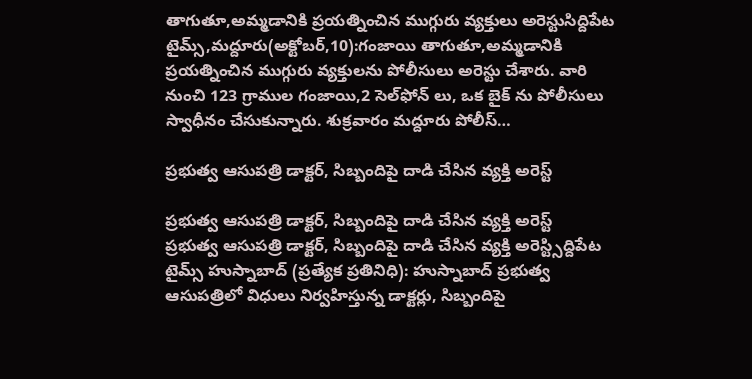తాగుతూ,అమ్మడానికి ప్రయత్నించిన ముగ్గురు వ్యక్తులు అరెస్టుసిద్దిపేట టైమ్స్,మద్దూరు(అక్టోబర్,10):గంజాయి తాగుతూ,అమ్మడానికి ప్రయత్నించిన ముగ్గురు వ్యక్తులను పోలీసులు అరెస్టు చేశారు. వారి నుంచి 123 గ్రాముల గంజాయి,2 సెల్‌ఫోన్ లు, ఒక బైక్ ను పోలీసులు స్వాధీనం చేసుకున్నారు. శుక్రవారం మద్దూరు పోలీస్…

ప్రభుత్వ ఆసుపత్రి డాక్టర్‌, సిబ్బందిపై దాడి చేసిన వ్యక్తి అరెస్ట్

ప్రభుత్వ ఆసుపత్రి డాక్టర్‌, సిబ్బందిపై దాడి చేసిన వ్యక్తి అరెస్ట్
ప్రభుత్వ ఆసుపత్రి డాక్టర్‌, సిబ్బందిపై దాడి చేసిన వ్యక్తి అరెస్ట్సిద్దిపేట టైమ్స్ హుస్నాబాద్ (ప్రత్యేక ప్రతినిధి): హుస్నాబాద్ ప్రభుత్వ ఆసుపత్రిలో విధులు నిర్వహిస్తున్న డాక్టర్లు, సిబ్బందిపై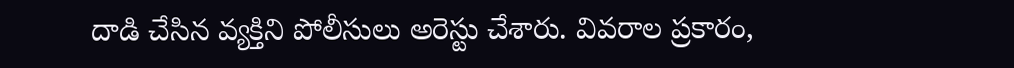దాడి చేసిన వ్యక్తిని పోలీసులు అరెస్టు చేశారు. వివరాల ప్రకారం,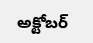అక్టోబర్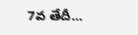7వ తేదీ…